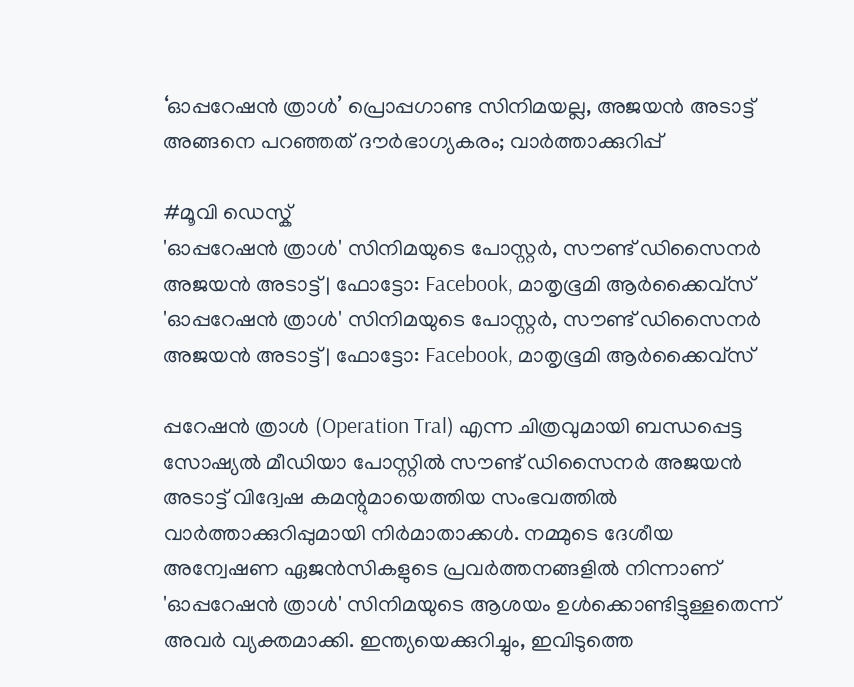‘ഓപ്പറേഷൻ ത്രാൾ’ പ്രൊപ്പഗാണ്ട സിനിമയല്ല, അജയൻ അടാട്ട് അങ്ങനെ പറഞ്ഞത് ദൗർഭാഗ്യകരം; വാർത്താക്കുറിപ്പ്

#മൂവി ഡെസ്ക്
'ഓപ്പറേഷൻ ത്രാൾ' സിനിമയുടെ പോസ്റ്റർ, സൗണ്ട് ഡിസൈനർ അജയൻ അടാട്ട് | ഫോട്ടോ: Facebook, മാതൃഭൂമി ആർക്കൈവ്സ്
'ഓപ്പറേഷൻ ത്രാൾ' സിനിമയുടെ പോസ്റ്റർ, സൗണ്ട് ഡിസൈനർ അജയൻ അടാട്ട് | ഫോട്ടോ: Facebook, മാതൃഭൂമി ആർക്കൈവ്സ്

പ്പറേഷൻ ത്രാൾ (Operation Tral) എന്ന ചിത്രവുമായി ബന്ധപ്പെട്ട സോഷ്യൽ മീഡിയാ പോസ്റ്റിൽ സൗണ്ട് ഡിസൈനർ അജയൻ അടാട്ട് വിദ്വേഷ കമന്റുമായെത്തിയ സംഭവത്തിൽ വാർത്താക്കുറിപ്പുമായി നിർമാതാക്കൾ. നമ്മുടെ ദേശീയ അന്വേഷണ ഏജൻസികളുടെ പ്രവർത്തനങ്ങളിൽ നിന്നാണ് 'ഓപ്പറേഷൻ ത്രാൾ' സിനിമയുടെ ആശയം ഉൾക്കൊണ്ടിട്ടുള്ളതെന്ന് അവർ വ്യക്തമാക്കി. ഇന്ത്യയെക്കുറിച്ചും, ഇവിടുത്തെ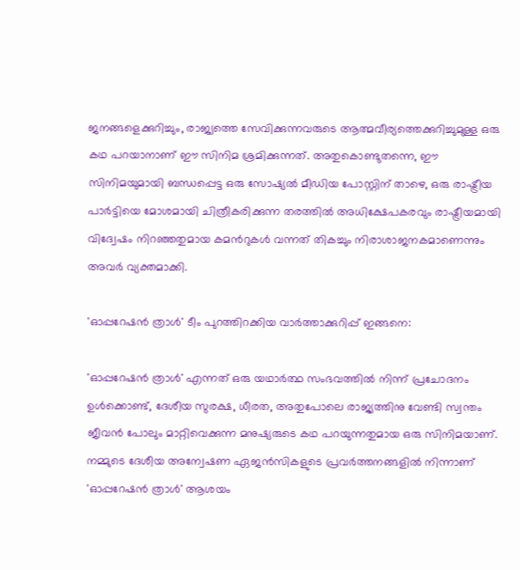ജനങ്ങളെക്കുറിച്ചും, രാജ്യത്തെ സേവിക്കുന്നവരുടെ ആത്മവീര്യത്തെക്കുറിച്ചുമുള്ള ഒരു കഥ പറയാനാണ് ഈ സിനിമ ശ്രമിക്കുന്നത്. അതുകൊണ്ടുതന്നെ, ഈ സിനിമയുമായി ബന്ധപ്പെട്ട ഒരു സോഷ്യൽ മീഡിയ പോസ്റ്റിന് താഴെ, ഒരു രാഷ്ട്രീയ പാർട്ടിയെ മോശമായി ചിത്രീകരിക്കുന്ന തരത്തിൽ അധിക്ഷേപകരവും രാഷ്ട്രീയമായി വിദ്വേഷം നിറഞ്ഞതുമായ കമൻറുകൾ വന്നത് തികച്ചും നിരാശാജനകമാണെന്നും അവർ വ്യക്തമാക്കി.

'ഓപ്പറേഷൻ ത്രാൾ' ടീം പുറത്തിറക്കിയ വാർത്താക്കുറിപ്പ് ഇങ്ങനെ:

'ഓപ്പറേഷൻ ത്രാൾ' എന്നത് ഒരു യഥാർത്ഥ സംഭവത്തിൽ നിന്ന് പ്രചോദനം ഉൾക്കൊണ്ട്, ദേശീയ സുരക്ഷ, ധീരത, അതുപോലെ രാജ്യത്തിനു വേണ്ടി സ്വന്തം ജീവൻ പോലും മാറ്റിവെക്കുന്ന മനുഷ്യരുടെ കഥ പറയുന്നതുമായ ഒരു സിനിമയാണ്. നമ്മുടെ ദേശീയ അന്വേഷണ ഏജൻസികളുടെ പ്രവർത്തനങ്ങളിൽ നിന്നാണ് 'ഓപ്പറേഷൻ ത്രാൾ' ആശയം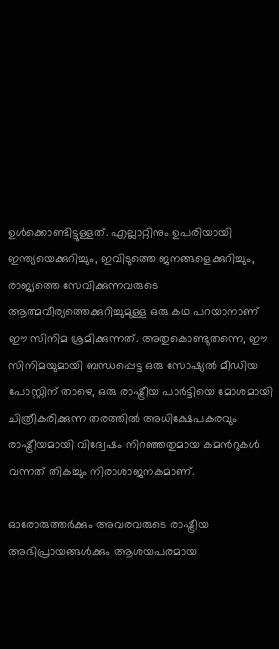ഉൾക്കൊണ്ടിട്ടുള്ളത്. എല്ലാറ്റിനും ഉപരിയായി ഇന്ത്യയെക്കുറിച്ചും, ഇവിടുത്തെ ജനങ്ങളെക്കുറിച്ചും, രാജ്യത്തെ സേവിക്കുന്നവരുടെ ആത്മവീര്യത്തെക്കുറിച്ചുമുള്ള ഒരു കഥ പറയാനാണ് ഈ സിനിമ ശ്രമിക്കുന്നത്. അതുകൊണ്ടുതന്നെ, ഈ സിനിമയുമായി ബന്ധപ്പെട്ട ഒരു സോഷ്യൽ മീഡിയ പോസ്റ്റിന് താഴെ, ഒരു രാഷ്ട്രീയ പാർട്ടിയെ മോശമായി ചിത്രീകരിക്കുന്ന തരത്തിൽ അധിക്ഷേപകരവും രാഷ്ട്രീയമായി വിദ്വേഷം നിറഞ്ഞതുമായ കമൻറുകൾ വന്നത് തികച്ചും നിരാശാജനകമാണ്.

ഓരോരുത്തർക്കും അവരവരുടെ രാഷ്ട്രീയ അഭിപ്രായങ്ങൾക്കും ആശയപരമായ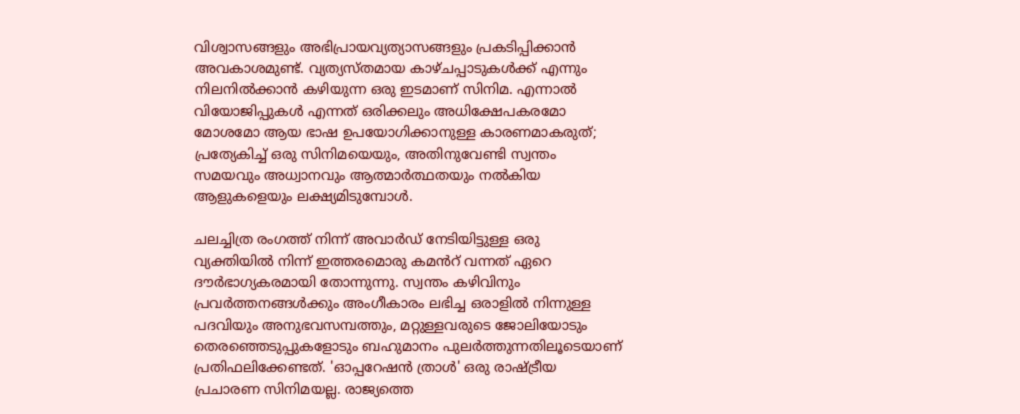വിശ്വാസങ്ങളും അഭിപ്രായവ്യത്യാസങ്ങളും പ്രകടിപ്പിക്കാൻ അവകാശമുണ്ട്. വ്യത്യസ്തമായ കാഴ്ചപ്പാടുകൾക്ക് എന്നും നിലനിൽക്കാൻ കഴിയുന്ന ഒരു ഇടമാണ് സിനിമ. എന്നാൽ വിയോജിപ്പുകൾ എന്നത് ഒരിക്കലും അധിക്ഷേപകരമോ മോശമോ ആയ ഭാഷ ഉപയോഗിക്കാനുള്ള കാരണമാകരുത്; പ്രത്യേകിച്ച് ഒരു സിനിമയെയും, അതിനുവേണ്ടി സ്വന്തം സമയവും അധ്വാനവും ആത്മാർത്ഥതയും നൽകിയ ആളുകളെയും ലക്ഷ്യമിടുമ്പോൾ.

ചലച്ചിത്ര രംഗത്ത് നിന്ന് അവാർഡ് നേടിയിട്ടുള്ള ഒരു വ്യക്തിയിൽ നിന്ന് ഇത്തരമൊരു കമൻറ് വന്നത് ഏറെ ദൗർഭാഗ്യകരമായി തോന്നുന്നു. സ്വന്തം കഴിവിനും പ്രവർത്തനങ്ങൾക്കും അംഗീകാരം ലഭിച്ച ഒരാളിൽ നിന്നുള്ള പദവിയും അനുഭവസമ്പത്തും, മറ്റുള്ളവരുടെ ജോലിയോടും തെരഞ്ഞെടുപ്പുകളോടും ബഹുമാനം പുലർത്തുന്നതിലൂടെയാണ് പ്രതിഫലിക്കേണ്ടത്. 'ഓപ്പറേഷൻ ത്രാൾ' ഒരു രാഷ്ട്രീയ പ്രചാരണ സിനിമയല്ല. രാജ്യത്തെ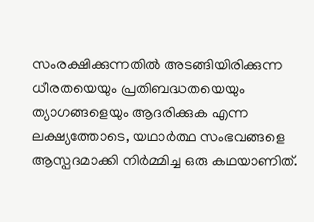സംരക്ഷിക്കുന്നതിൽ അടങ്ങിയിരിക്കുന്ന ധീരതയെയും പ്രതിബദ്ധതയെയും ത്യാഗങ്ങളെയും ആദരിക്കുക എന്ന ലക്ഷ്യത്തോടെ, യഥാർത്ഥ സംഭവങ്ങളെ ആസ്പദമാക്കി നിർമ്മിച്ച ഒരു കഥയാണിത്.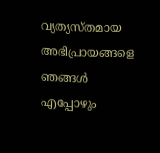വ്യത്യസ്തമായ അഭിപ്രായങ്ങളെ ഞങ്ങൾ എപ്പോഴും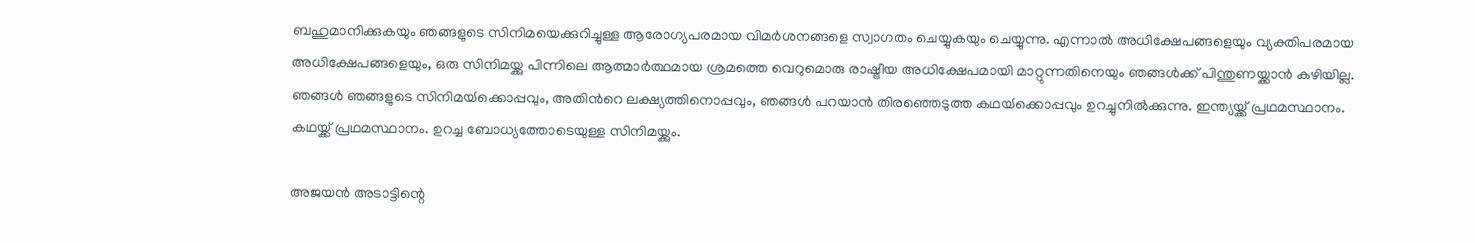ബഹുമാനിക്കുകയും ഞങ്ങളുടെ സിനിമയെക്കുറിച്ചുള്ള ആരോഗ്യപരമായ വിമർശനങ്ങളെ സ്വാഗതം ചെയ്യുകയും ചെയ്യുന്നു. എന്നാൽ അധിക്ഷേപങ്ങളെയും വ്യക്തിപരമായ അധിക്ഷേപങ്ങളെയും, ഒരു സിനിമയ്ക്കു പിന്നിലെ ആത്മാർത്ഥമായ ശ്രമത്തെ വെറുമൊരു രാഷ്ട്രീയ അധിക്ഷേപമായി മാറ്റുന്നതിനെയും ഞങ്ങൾക്ക് പിന്തുണയ്ക്കാൻ കഴിയില്ല. ഞങ്ങൾ ഞങ്ങളുടെ സിനിമയ്‍ക്കൊപ്പവും, അതിന്‍റെ ലക്ഷ്യത്തിനൊപ്പവും, ഞങ്ങൾ പറയാൻ തിരഞ്ഞെടുത്ത കഥയ്‍ക്കൊപ്പവും ഉറച്ചുനിൽക്കുന്നു. ഇന്ത്യയ്ക്ക് പ്രഥമസ്ഥാനം. കഥയ്ക്ക് പ്രഥമസ്ഥാനം. ഉറച്ച ബോധ്യത്തോടെയുള്ള സിനിമയ്ക്കും.

അജയൻ അടാട്ടിന്റെ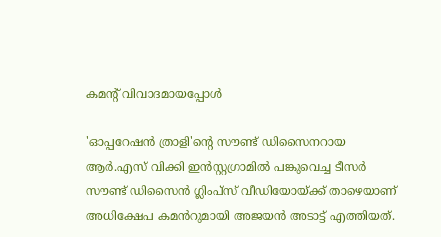കമന്റ് വിവാദമായപ്പോൾ

'ഓപ്പറേഷൻ ത്രാളി'ന്‍റെ സൗണ്ട് ഡിസൈനറായ ആർ.എസ് വിക്കി ഇൻസ്റ്റഗ്രാമിൽ പങ്കുവെച്ച ടീസർ സൗണ്ട് ഡിസൈൻ ഗ്ലിംപ്സ് വീഡിയോയ്ക്ക് താഴെയാണ് അധിക്ഷേപ കമൻറുമായി അജയൻ അടാട്ട് എത്തിയത്.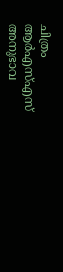ചിത്രം ആർഎസ്എസ് അനുഭാവ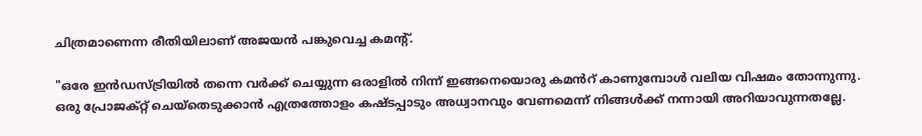ചിത്രമാണെന്ന രീതിയിലാണ് അജയൻ പങ്കുവെച്ച കമന്റ്.

"ഒരേ ഇൻഡസ്ട്രിയിൽ തന്നെ വർക്ക് ചെയ്യുന്ന ഒരാളിൽ നിന്ന് ഇങ്ങനെയൊരു കമൻറ് കാണുമ്പോൾ വലിയ വിഷമം തോന്നുന്നു. ഒരു പ്രോജക്റ്റ് ചെയ്തെടുക്കാൻ എത്രത്തോളം കഷ്ടപ്പാടും അധ്വാനവും വേണമെന്ന് നിങ്ങൾക്ക് നന്നായി അറിയാവുന്നതല്ലേ.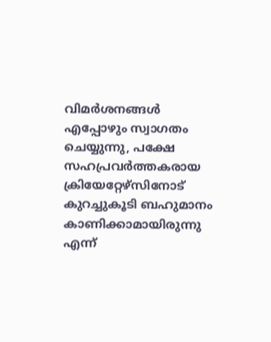വിമർശനങ്ങൾ എപ്പോഴും സ്വാഗതം ചെയ്യുന്നു, പക്ഷേ സഹപ്രവർത്തകരായ ക്രിയേറ്റേഴ്സിനോട് കുറച്ചുകൂടി ബഹുമാനം കാണിക്കാമായിരുന്നു എന്ന്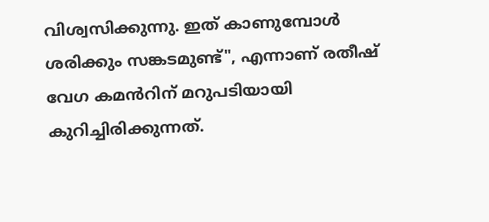വിശ്വസിക്കുന്നു. ഇത് കാണുമ്പോൾ ശരിക്കും സങ്കടമുണ്ട്", എന്നാണ് രതീഷ് വേഗ കമൻറിന് മറുപടിയായി കുറിച്ചിരിക്കുന്നത്.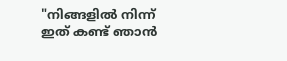"നിങ്ങളിൽ നിന്ന് ഇത് കണ്ട് ഞാൻ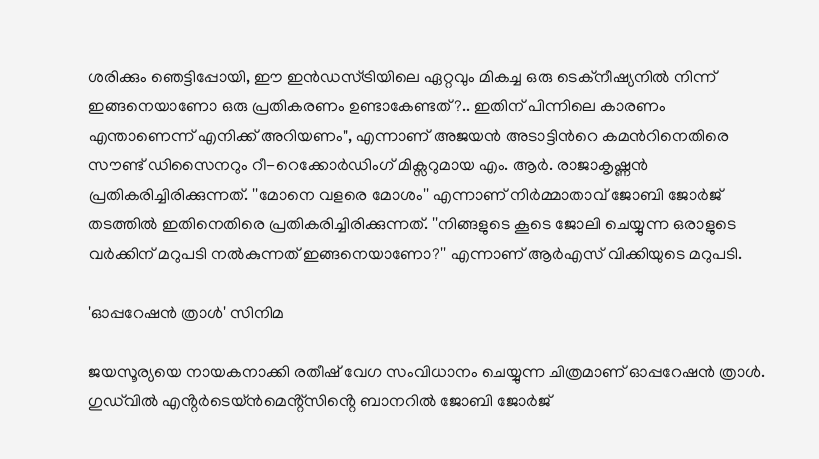ശരിക്കും ഞെട്ടിപ്പോയി, ഈ ഇൻഡസ്ട്രിയിലെ ഏറ്റവും മികച്ച ഒരു ടെക്നീഷ്യനിൽ നിന്ന് ഇങ്ങനെയാണോ ഒരു പ്രതികരണം ഉണ്ടാകേണ്ടത്?.. ഇതിന് പിന്നിലെ കാരണം എന്താണെന്ന് എനിക്ക് അറിയണം", എന്നാണ് അജയൻ അടാട്ടിന്‍റെ കമൻറിനെതിരെ സൗണ്ട് ഡിസൈനറും റീ-റെക്കോർഡിംഗ് മിക്സറുമായ എം. ആർ. രാജാകൃഷ്ണൻ പ്രതികരിച്ചിരിക്കുന്നത്. ''മോനെ വളരെ മോശം'' എന്നാണ് നിർമ്മാതാവ് ജോബി ജോർജ് തടത്തിൽ ഇതിനെതിരെ പ്രതികരിച്ചിരിക്കുന്നത്. ''നിങ്ങളുടെ കൂടെ ജോലി ചെയ്യുന്ന ഒരാളുടെ വർക്കിന് മറുപടി നൽകുന്നത് ഇങ്ങനെയാണോ?'' എന്നാണ് ആർഎസ് വിക്കിയുടെ മറുപടി.

'ഓപ്പറേഷൻ ത്രാൾ' സിനിമ

ജയസൂര്യയെ നായകനാക്കി രതീഷ് വേഗ സംവിധാനം ചെയ്യുന്ന ചിത്രമാണ് ഓപ്പറേഷൻ ത്രാൾ. ഗുഡ്‌വിൽ എൻ്റർടെയ്ൻമെൻ്റ്സിൻ്റെ ബാനറിൽ ജോബി ജോർജ്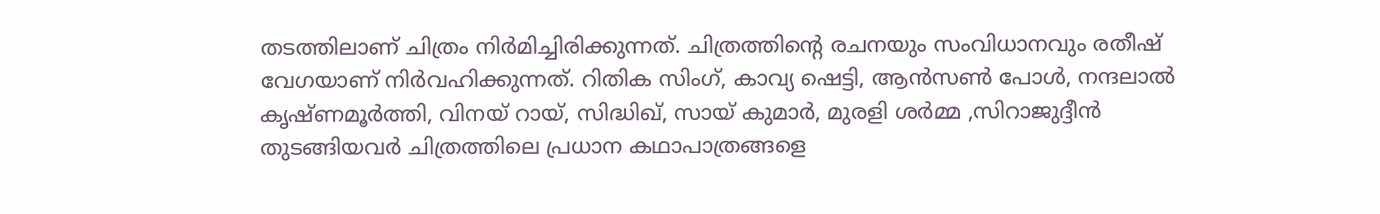തടത്തിലാണ് ചിത്രം നിർമിച്ചിരിക്കുന്നത്. ചിത്രത്തിന്‍റെ രചനയും സംവിധാനവും രതീഷ് വേഗയാണ് നിർവഹിക്കുന്നത്. റിതിക സിംഗ്, കാവ്യ ഷെട്ടി, ആൻസൺ പോൾ, നന്ദലാൽ കൃഷ്ണമൂർത്തി, വിനയ് റായ്, സിദ്ധിഖ്, സായ് കുമാർ, മുരളി ശർമ്മ ,സിറാജുദ്ദീൻ തുടങ്ങിയവർ ചിത്രത്തിലെ പ്രധാന കഥാപാത്രങ്ങളെ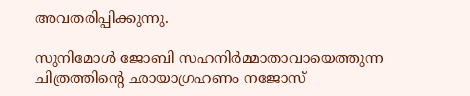അവതരിപ്പിക്കുന്നു.

സുനിമോൾ ജോബി സഹനിർമ്മാതാവായെത്തുന്ന ചിത്രത്തിന്‍റെ ഛായാഗ്രഹണം നജോസ്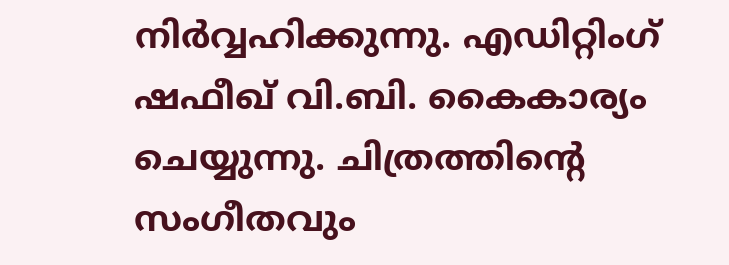നിർവ്വഹിക്കുന്നു. എഡിറ്റിംഗ് ഷഫീഖ് വി.ബി. കൈകാര്യം ചെയ്യുന്നു. ചിത്രത്തിന്‍റെ സംഗീതവും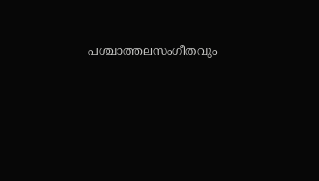പശ്ചാത്തലസംഗീതവും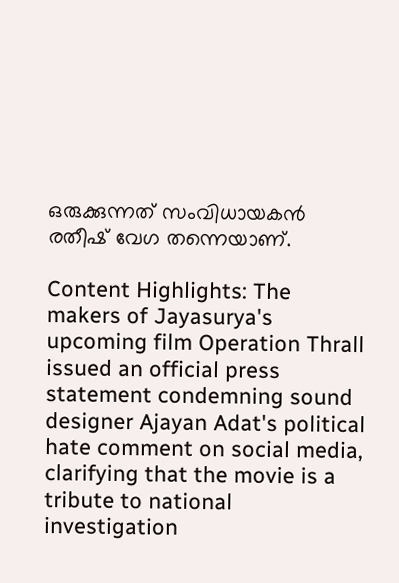ഒരുക്കുന്നത് സംവിധായകൻ രതീഷ് വേഗ തന്നെയാണ്.

Content Highlights: The makers of Jayasurya's upcoming film Operation Thrall issued an official press statement condemning sound designer Ajayan Adat's political hate comment on social media, clarifying that the movie is a tribute to national investigation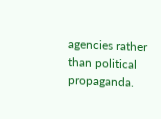agencies rather than political propaganda.